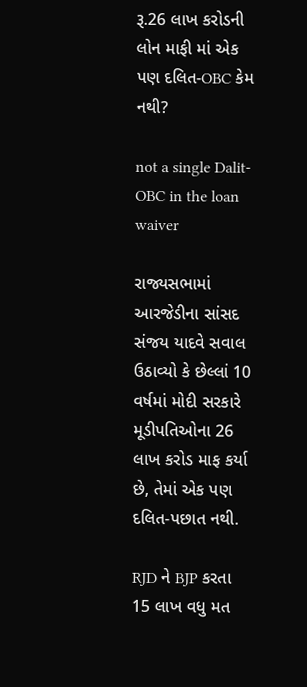રૂ.26 લાખ કરોડની લોન માફી માં એક પણ દલિત-OBC કેમ નથી?

not a single Dalit-OBC in the loan waiver

રાજ્યસભામાં આરજેડીના સાંસદ સંજય યાદવે સવાલ ઉઠાવ્યો કે છેલ્લાં 10 વર્ષમાં મોદી સરકારે મૂડીપતિઓના 26 લાખ કરોડ માફ કર્યા છે, તેમાં એક પણ દલિત-પછાત નથી.

RJD ને BJP કરતા 15 લાખ વધુ મત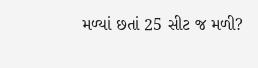મળ્યાં છતાં 25 સીટ જ મળી?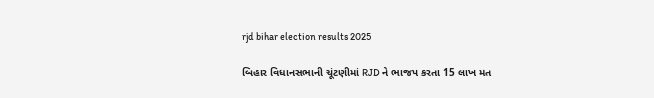rjd bihar election results 2025

બિહાર વિધાનસભાની ચૂંટણીમાં RJD ને ભાજપ કરતા 15 લાખ મત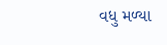વધુ મળ્યા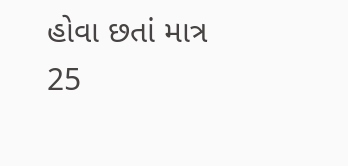હોવા છતાં માત્ર 25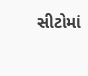સીટોમાં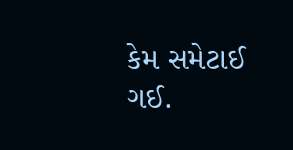કેમ સમેટાઈ ગઈ.